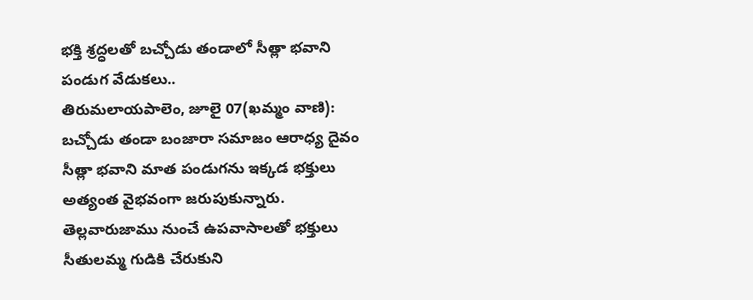భక్తి శ్రద్ధలతో బచ్చోడు తండాలో సీత్లా భవాని పండుగ వేడుకలు..
తిరుమలాయపాలెం, జూలై 07(ఖమ్మం వాణి): బచ్చోడు తండా బంజారా సమాజం ఆరాధ్య దైవం సీత్లా భవాని మాత పండుగను ఇక్కడ భక్తులు అత్యంత వైభవంగా జరుపుకున్నారు. తెల్లవారుజాము నుంచే ఉపవాసాలతో భక్తులు సీతులమ్మ గుడికి చేరుకుని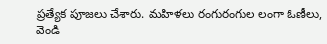ప్రత్యేక పూజలు చేశారు. మహిళలు రంగురంగుల లంగా ఓణీలు, వెండి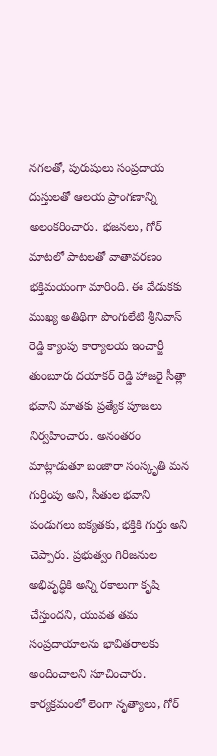నగలతో, పురుషులు సంప్రదాయ దుస్తులతో ఆలయ ప్రాంగణాన్ని అలంకరించారు. భజనలు, గోర్ మాటలో పాటలతో వాతావరణం భక్తిమయంగా మారింది. ఈ వేడుకకు ముఖ్య అతిథిగా పొంగులేటి శ్రీనివాస్ రెడ్డి క్యాంపు కార్యాలయ ఇంచార్జీ తుంబూరు దయాకర్ రెడ్డి హాజరై సీత్లా భవాని మాతకు ప్రత్యేక పూజలు నిర్వహించారు. అనంతరం మాట్లాడుతూ బంజారా సంస్కృతి మన గుర్తింపు అని, సీతుల భవాని పండుగలు ఐక్యతకు, భక్తికి గుర్తు అని చెప్పారు. ప్రభుత్వం గిరిజనుల అభివృద్ధికి అన్ని రకాలుగా కృషి చేస్తుందని, యువత తమ సంప్రదాయాలను భావితరాలకు అందించాలని సూచించారు. కార్యక్రమంలో లెంగా నృత్యాలు, గోర్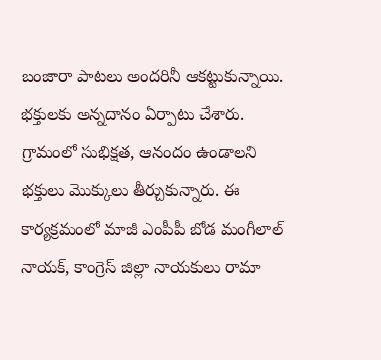బంజారా పాటలు అందరినీ ఆకట్టుకున్నాయి. భక్తులకు అన్నదానం ఏర్పాటు చేశారు. గ్రామంలో సుభిక్షత, ఆనందం ఉండాలని భక్తులు మొక్కులు తీర్చుకున్నారు. ఈ కార్యక్రమంలో మాజీ ఎంపీపీ బోడ మంగీలాల్ నాయక్, కాంగ్రెస్ జిల్లా నాయకులు రామా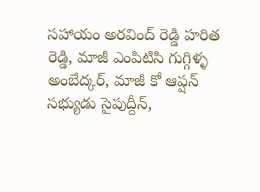సహాయం అరవింద్ రెడ్డి హరిత రెడ్డి, మాజీ ఎంపిటిసి గుగ్గిళ్ళ అంబేద్కర్, మాజీ కో ఆప్షన్ సభ్యుడు సైపుద్దీన్,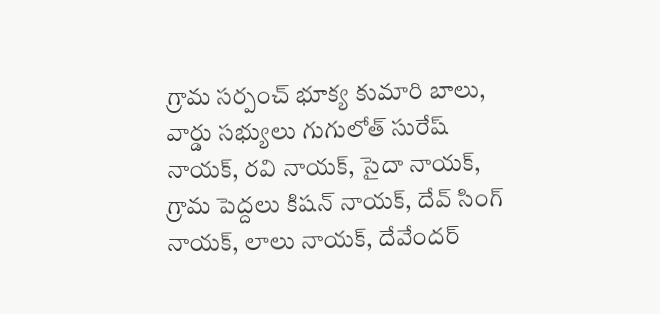గ్రామ సర్పంచ్ భూక్య కుమారి బాలు, వార్డు సభ్యులు గుగులోత్ సురేష్ నాయక్, రవి నాయక్, సైదా నాయక్, గ్రామ పెద్దలు కిషన్ నాయక్, దేవ్ సింగ్ నాయక్, లాలు నాయక్, దేవేందర్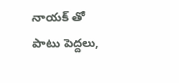నాయక్ తో పాటు పెద్దలు,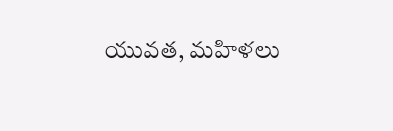యువత, మహిళలు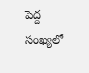పెద్ద సంఖ్యలో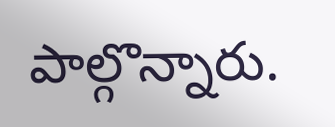పాల్గొన్నారు.